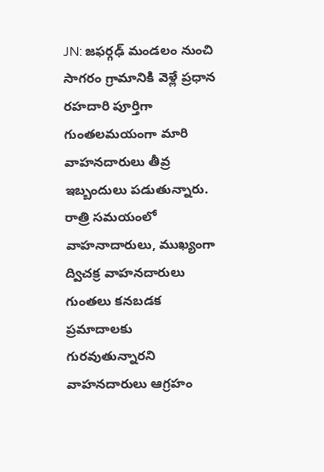JN: జఫర్గఢ్ మండలం నుంచి సాగరం గ్రామానికి వెళ్లే ప్రధాన రహదారి పూర్తిగా గుంతలమయంగా మారి వాహనదారులు తీవ్ర ఇబ్బందులు పడుతున్నారు. రాత్రి సమయంలో వాహనాదారులు, ముఖ్యంగా ద్విచక్ర వాహనదారులు గుంతలు కనబడక ప్రమాదాలకు గురవుతున్నారని వాహనదారులు ఆగ్రహం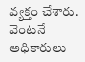వ్యక్తం చేశారు. వెంటనే అధికారులు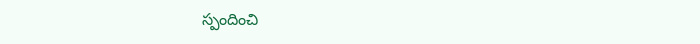స్పందించి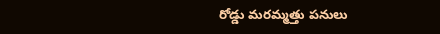రోడ్డు మరమ్మత్తు పనులు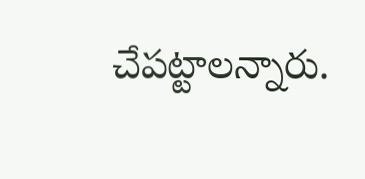చేపట్టాలన్నారు.